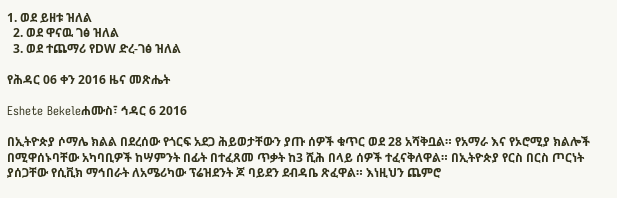1. ወደ ይዘቱ ዝለል
  2. ወደ ዋናዉ ገፅ ዝለል
  3. ወደ ተጨማሪ የDW ድረ-ገፅ ዝለል

የሕዳር 06 ቀን 2016 ዜና መጽሔት

Eshete Bekeleሐሙስ፣ ኅዳር 6 2016

በኢትዮጵያ ሶማሌ ክልል በደረሰው የጎርፍ አደጋ ሕይወታቸውን ያጡ ሰዎች ቁጥር ወደ 28 አሻቅቧል። የአማራ እና የኦሮሚያ ክልሎች በሚዋሰኑባቸው አካባቢዎች ከሣምንት በፊት በተፈጸመ ጥቃት ከ3 ሺሕ በላይ ሰዎች ተፈናቅለዋል። በኢትዮጵያ የርስ በርስ ጦርነት ያሰጋቸው የሲቪክ ማኅበራት ለአሜሪካው ፕሬዝደንት ጆ ባይደን ደብዳቤ ጽፈዋል። እነዚህን ጨምሮ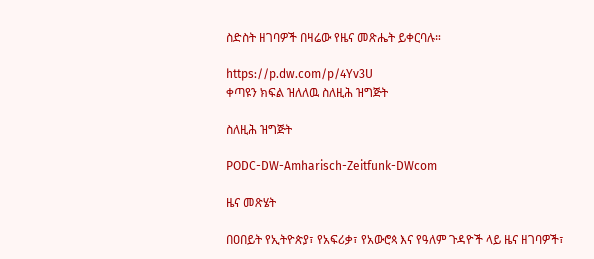ስድስት ዘገባዎች በዛሬው የዜና መጽሔት ይቀርባሉ።

https://p.dw.com/p/4Yv3U
ቀጣዩን ክፍል ዝለለዉ ስለዚሕ ዝግጅት

ስለዚሕ ዝግጅት

PODC-DW-Amharisch-Zeitfunk-DWcom

ዜና መጽሄት

በዐበይት የኢትዮጵያ፣ የአፍሪቃ፣ የአውሮጳ እና የዓለም ጉዳዮች ላይ ዜና ዘገባዎች፣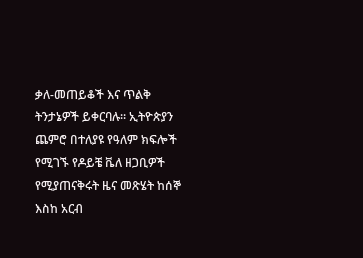ቃለ-መጠይቆች እና ጥልቅ ትንታኔዎች ይቀርባሉ። ኢትዮጵያን ጨምሮ በተለያዩ የዓለም ክፍሎች የሚገኙ የዶይቼ ቬለ ዘጋቢዎች የሚያጠናቅሩት ዜና መጽሄት ከሰኞ እስከ አርብ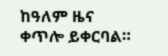ከዓለም ዜና ቀጥሎ ይቀርባል።